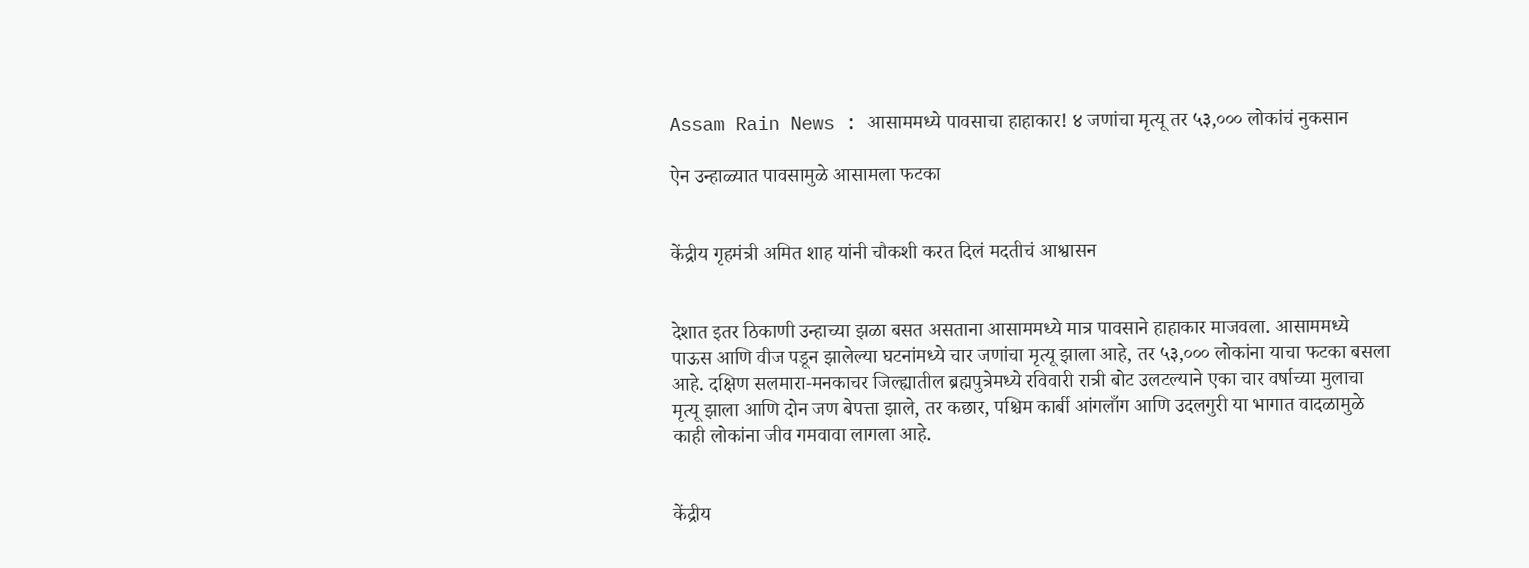Assam Rain News : आसाममध्ये पावसाचा हाहाकार! ४ जणांचा मृत्यू तर ५३,००० लोकांचं नुकसान

ऐन उन्हाळ्यात पावसामुळे आसामला फटका


केंद्रीय गृहमंत्री अमित शाह यांनी चौकशी करत दिलं मदतीचं आश्वासन


देशात इतर ठिकाणी उन्हाच्या झळा बसत असताना आसाममध्ये मात्र पावसाने हाहाकार माजवला. आसाममध्ये पाऊस आणि वीज पडून झालेल्या घटनांमध्ये चार जणांचा मृत्यू झाला आहे, तर ५३,००० लोकांना याचा फटका बसला आहे. दक्षिण सलमारा-मनकाचर जिल्ह्यातील ब्रह्मपुत्रेमध्ये रविवारी रात्री बोट उलटल्याने एका चार वर्षाच्या मुलाचा मृत्यू झाला आणि दोन जण बेपत्ता झाले, तर कछार, पश्चिम कार्बी आंगलाँग आणि उदलगुरी या भागात वादळामुळे काही लोकांना जीव गमवावा लागला आहे.


केंद्रीय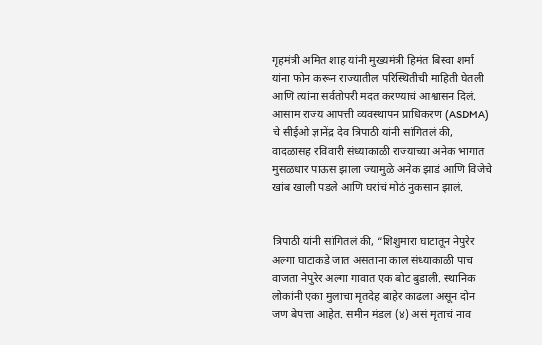गृहमंत्री अमित शाह यांनी मुख्यमंत्री हिमंत बिस्वा शर्मा यांना फोन करून राज्यातील परिस्थितीची माहिती घेतली आणि त्यांना सर्वतोपरी मदत करण्याचं आश्वासन दिलं. आसाम राज्य आपत्ती व्यवस्थापन प्राधिकरण (ASDMA) चे सीईओ ज्ञानेंद्र देव त्रिपाठी यांनी सांगितलं की, वादळासह रविवारी संध्याकाळी राज्याच्या अनेक भागात मुसळधार पाऊस झाला ज्यामुळे अनेक झाडं आणि विजेचे खांब खाली पडले आणि घरांचं मोठं नुकसान झालं.


त्रिपाठी यांनी सांगितलं की, “शिशुमारा घाटातून नेपुरेर अल्गा घाटाकडे जात असताना काल संध्याकाळी पाच वाजता नेपुरेर अल्गा गावात एक बोट बुडाली. स्थानिक लोकांनी एका मुलाचा मृतदेह बाहेर काढला असून दोन जण बेपत्ता आहेत. समीन मंडल (४) असं मृताचं नाव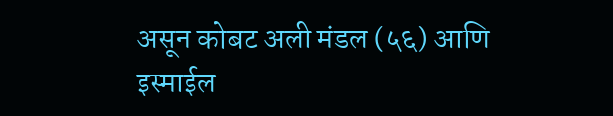असून कोबट अली मंडल (५६) आणि इस्माईल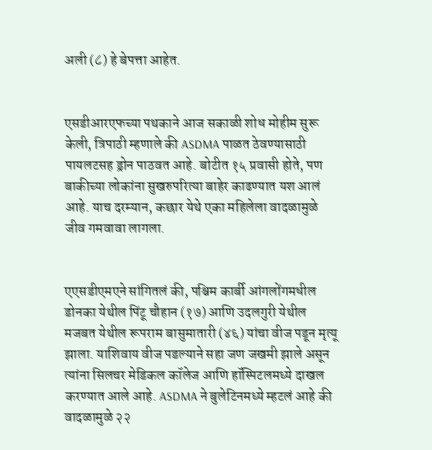अली (८) हे बेपत्ता आहेत.


एसडीआरएफच्या पथकाने आज सकाळी शोध मोहीम सुरू केली, त्रिपाठी म्हणाले की ASDMA पाळत ठेवण्यासाठी पायलटसह ड्रोन पाठवत आहे. बोटीत १५ प्रवासी होते, पण बाकीच्या लोकांना सुखरुपरित्या बाहेर काढण्यात यश आलं आहे. याच दरम्यान, कछार येथे एका महिलेला वादळामुळे जीव गमवावा लागला.


एएसडीएमएने सांगितलं की, पश्चिम कार्बी आंगलोंगमधील डोनका येथील पिंटू चौहान (१७) आणि उदलगुरी येथील मजबत येथील रूपराम बासुमातारी (४६) यांचा वीज पडून मृत्यू झाला. याशिवाय वीज पडल्याने सहा जण जखमी झाले असून त्यांना सिलचर मेडिकल कॉलेज आणि हॉस्पिटलमध्ये दाखल करण्यात आले आहे. ASDMA ने बुलेटिनमध्ये म्हटलं आहे की वादळामुळे २२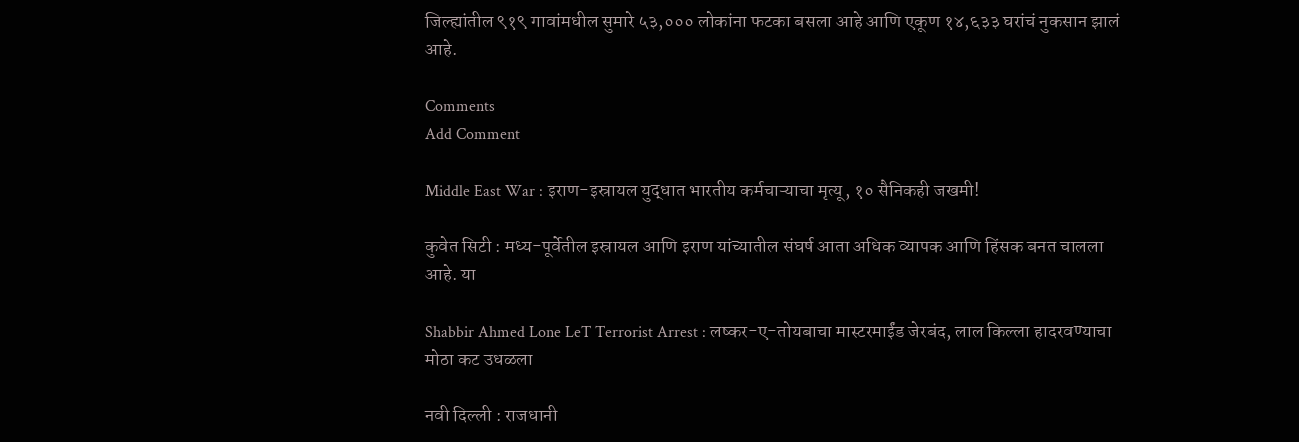जिल्ह्यांतील ९१९ गावांमधील सुमारे ५३,००० लोकांना फटका बसला आहे आणि एकूण १४,६३३ घरांचं नुकसान झालं आहे.

Comments
Add Comment

Middle East War : इराण-इस्रायल युद्धात भारतीय कर्मचाऱ्याचा मृत्यू, १० सैनिकही जखमी!

कुवेत सिटी : मध्य-पूर्वेतील इस्रायल आणि इराण यांच्यातील संघर्ष आता अधिक व्यापक आणि हिंसक बनत चालला आहे. या

Shabbir Ahmed Lone LeT Terrorist Arrest : लष्कर-ए-तोयबाचा मास्टरमाईंड जेरबंद, लाल किल्ला हादरवण्याचा मोठा कट उधळला

नवी दिल्ली : राजधानी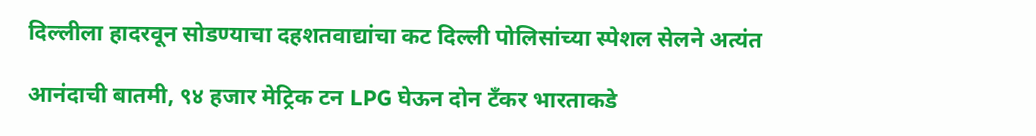दिल्लीला हादरवून सोडण्याचा दहशतवाद्यांचा कट दिल्ली पोलिसांच्या स्पेशल सेलने अत्यंत

आनंदाची बातमी, ९४ हजार मेट्रिक टन LPG घेऊन दोन टँकर भारताकडे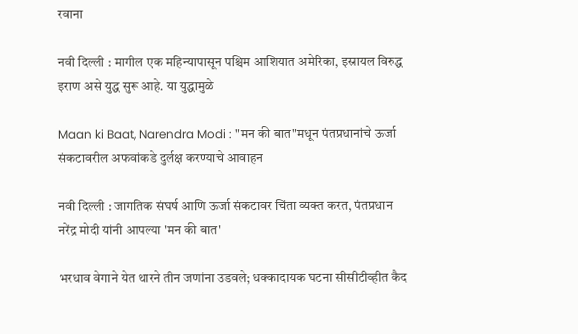रवाना

नवी दिल्ली : मागील एक महिन्यापासून पश्चिम आशियात अमेरिका, इस्रायल विरुद्ध इराण असे युद्ध सुरू आहे. या युद्धामुळे

Maan ki Baat, Narendra Modi : "मन की बात"मधून पंतप्रधानांचे ऊर्जा संकटावरील अफवांकडे दुर्लक्ष करण्याचे आवाहन

नवी दिल्ली : जागतिक संघर्ष आणि ऊर्जा संकटावर चिंता व्यक्त करत, पंतप्रधान नरेंद्र मोदी यांनी आपल्या 'मन की बात'

भरधाव वेगाने येत थारने तीन जणांना उडवले; धक्कादायक घटना सीसीटीव्हीत कैद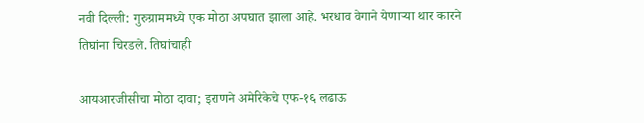नवी दिल्ली: गुरुग्राममध्ये एक मोठा अपघात झाला आहे. भरधाव वेगाने येणाऱ्या थार कारने तिघांना चिरडले. तिघांचाही

आयआरजीसीचा मोठा दावा; इराणने अमेरिकेचे एफ-१६ लढाऊ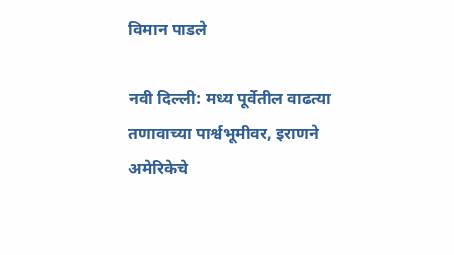विमान पाडले

नवी दिल्ली: मध्य पूर्वेतील वाढत्या तणावाच्या पार्श्वभूमीवर, इराणने अमेरिकेचे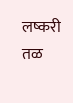लष्करी तळ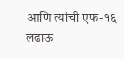आणि त्यांची एफ-१६ लढाऊ